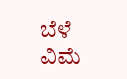ಬೆಳೆ ವಿಮೆ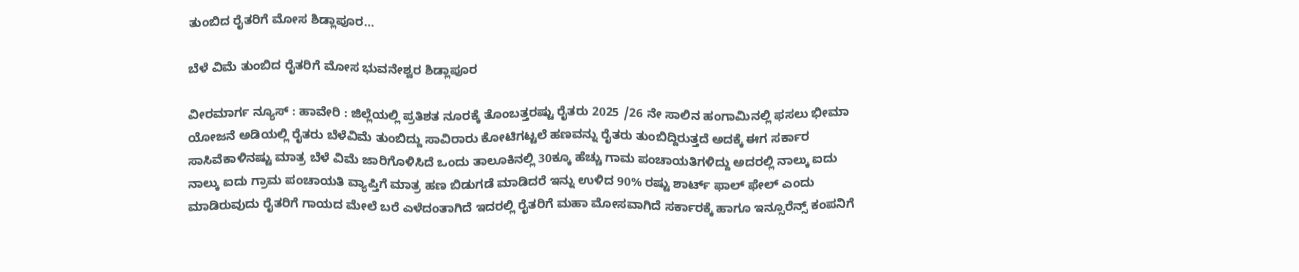ತುಂಬಿದ ರೈತರಿಗೆ ಮೋಸ ಶಿಡ್ಲಾಪೂರ…

ಬೆಳೆ ವಿಮೆ ತುಂಬಿದ ರೈತರಿಗೆ ಮೋಸ ಭುವನೇಶ್ವರ ಶಿಡ್ಲಾಪೂರ

ವೀರಮಾರ್ಗ ನ್ಯೂಸ್ : ಹಾವೇರಿ : ಜಿಲ್ಲೆಯಲ್ಲಿ ಪ್ರತಿಶತ ನೂರಕ್ಕೆ ತೊಂಬತ್ತರಷ್ಟು ರೈತರು 2025 /26 ನೇ ಸಾಲಿನ ಹಂಗಾಮಿನಲ್ಲಿ ಫಸಲು ಭೀಮಾ ಯೋಜನೆ ಅಡಿಯಲ್ಲಿ ರೈತರು ಬೆಳೆವಿಮೆ ತುಂಬಿದ್ದು ಸಾವಿರಾರು ಕೋಟಿಗಟ್ಟಲೆ ಹಣವನ್ನು ರೈತರು ತುಂಬಿದ್ದಿರುತ್ತದೆ ಅದಕ್ಕೆ ಈಗ ಸರ್ಕಾರ ಸಾಸಿವೆಕಾಳಿನಷ್ಟು ಮಾತ್ರ ಬೆಳೆ ವಿಮೆ ಜಾರಿಗೊಳಿಸಿದೆ ಒಂದು ತಾಲೂಕಿನಲ್ಲಿ 30ಕ್ಕೂ ಹೆಚ್ಚು ಗಾಮ ಪಂಚಾಯತಿಗಳಿದ್ದು ಅದರಲ್ಲಿ ನಾಲ್ಕು ಐದು ನಾಲ್ಕು ಐದು ಗ್ರಾಮ ಪಂಚಾಯತಿ ವ್ಯಾಪ್ತಿಗೆ ಮಾತ್ರ ಹಣ ಬಿಡುಗಡೆ ಮಾಡಿದರೆ ಇನ್ನು ಉಳಿದ 90% ರಷ್ಟು ಶಾರ್ಟ್ ಫಾಲ್ ಫೇಲ್ ಎಂದು ಮಾಡಿರುವುದು ರೈತರಿಗೆ ಗಾಯದ ಮೇಲೆ ಬರೆ ಎಳೆದಂತಾಗಿದೆ ಇದರಲ್ಲಿ ರೈತರಿಗೆ ಮಹಾ ಮೋಸವಾಗಿದೆ ಸರ್ಕಾರಕ್ಕೆ ಹಾಗೂ ಇನ್ಸೂರೆನ್ಸ್ ಕಂಪನಿಗೆ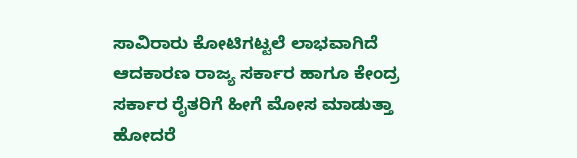ಸಾವಿರಾರು ಕೋಟಿಗಟ್ಟಲೆ ಲಾಭವಾಗಿದೆ ಆದಕಾರಣ ರಾಜ್ಯ ಸರ್ಕಾರ ಹಾಗೂ ಕೇಂದ್ರ ಸರ್ಕಾರ ರೈತರಿಗೆ ಹೀಗೆ ಮೋಸ ಮಾಡುತ್ತಾ ಹೋದರೆ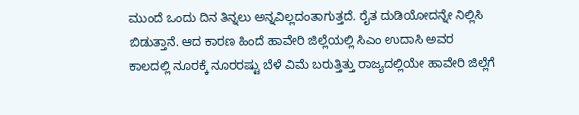ಮುಂದೆ ಒಂದು ದಿನ ತಿನ್ನಲು ಅನ್ನವಿಲ್ಲದಂತಾಗುತ್ತದೆ. ರೈತ ದುಡಿಯೋದನ್ನೇ ನಿಲ್ಲಿಸಿ ಬಿಡುತ್ತಾನೆ. ಆದ ಕಾರಣ ಹಿಂದೆ ಹಾವೇರಿ ಜಿಲ್ಲೆಯಲ್ಲಿ ಸಿಎಂ ಉದಾಸಿ ಅವರ ಕಾಲದಲ್ಲಿ ನೂರಕ್ಕೆ ನೂರರಷ್ಟು ಬೆಳೆ ವಿಮೆ ಬರುತ್ತಿತ್ತು ರಾಜ್ಯದಲ್ಲಿಯೇ ಹಾವೇರಿ ಜಿಲ್ಲೆಗೆ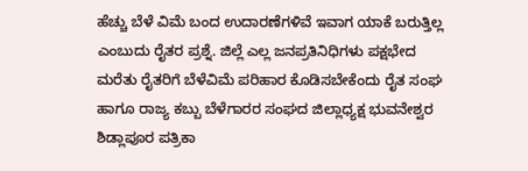ಹೆಚ್ಚು ಬೆಳೆ ವಿಮೆ ಬಂದ ಉದಾರಣೆಗಳಿವೆ ಇವಾಗ ಯಾಕೆ ಬರುತ್ತಿಲ್ಲ ಎಂಬುದು ರೈತರ ಪ್ರಶ್ನೆ. ಜಿಲ್ಲೆ ಎಲ್ಲ ಜನಪ್ರತಿನಿಧಿಗಳು ಪಕ್ಷಭೇದ ಮರೆತು ರೈತರಿಗೆ ಬೆಳೆವಿಮೆ ಪರಿಹಾರ ಕೊಡಿಸಬೇಕೆಂದು ರೈತ ಸಂಘ ಹಾಗೂ ರಾಜ್ಯ ಕಬ್ಬು ಬೆಳೆಗಾರರ ಸಂಘದ ಜಿಲ್ಲಾಧ್ಯಕ್ಷ ಭುವನೇಶ್ವರ ಶಿಡ್ಲಾಪೂರ ಪತ್ರಿಕಾ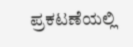ಪ್ರಕಟಣೆಯಲ್ಲಿ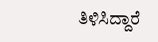ತಿಳಿಸಿದ್ದಾರೆ